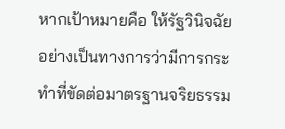หากเป้าหมายคือ ให้รัฐวินิจฉัยอย่างเป็นทางการว่ามีการกระทำที่ขัดต่อมาตรฐานจริยธรรม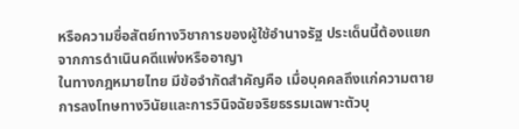หรือความซื่อสัตย์ทางวิชาการของผู้ใช้อำนาจรัฐ ประเด็นนี้ต้องแยกจากการดำเนินคดีแพ่งหรืออาญา
ในทางกฎหมายไทย มีข้อจำกัดสำคัญคือ เมื่อบุคคลถึงแก่ความตาย การลงโทษทางวินัยและการวินิจฉัยจริยธรรมเฉพาะตัวบุ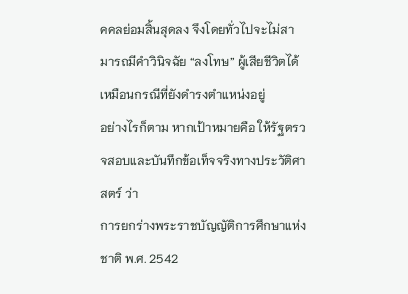คคลย่อมสิ้นสุดลง จึงโดยทั่วไปจะไม่สามารถมีคำวินิจฉัย “ลงโทษ” ผู้เสียชีวิตได้เหมือนกรณีที่ยังดำรงตำแหน่งอยู่
อย่างไรก็ตาม หากเป้าหมายคือ ให้รัฐตรวจสอบและบันทึกข้อเท็จจริงทางประวัติศาสตร์ ว่า
การยกร่างพระราชบัญญัติการศึกษาแห่งชาติ พ.ศ. 2542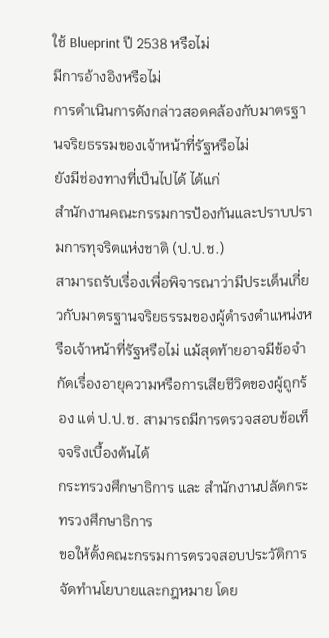ใช้ Blueprint ปี 2538 หรือไม่
มีการอ้างอิงหรือไม่
การดำเนินการดังกล่าวสอดคล้องกับมาตรฐานจริยธรรมของเจ้าหน้าที่รัฐหรือไม่
ยังมีช่องทางที่เป็นไปได้ ได้แก่
สำนักงานคณะกรรมการป้องกันและปราบปรามการทุจริตแห่งชาติ (ป.ป.ช.)
สามารถรับเรื่องเพื่อพิจารณาว่ามีประเด็นเกี่ยวกับมาตรฐานจริยธรรมของผู้ดำรงตำแหน่งหรือเจ้าหน้าที่รัฐหรือไม่ แม้สุดท้ายอาจมีข้อจำกัดเรื่องอายุความหรือการเสียชีวิตของผู้ถูกร้อง แต่ ป.ป.ช. สามารถมีการตรวจสอบข้อเท็จจริงเบื้องต้นได้
กระทรวงศึกษาธิการ และ สำนักงานปลัดกระทรวงศึกษาธิการ
ขอให้ตั้งคณะกรรมการตรวจสอบประวัติการจัดทำนโยบายและกฎหมาย โดย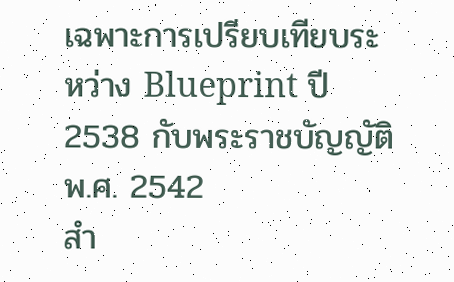เฉพาะการเปรียบเทียบระหว่าง Blueprint ปี 2538 กับพระราชบัญญัติ พ.ศ. 2542
สำ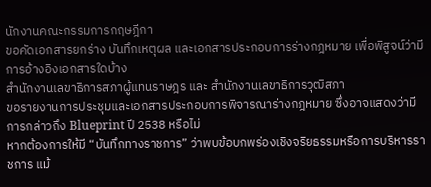นักงานคณะกรรมการกฤษฎีกา
ขอคัดเอกสารยกร่าง บันทึกเหตุผล และเอกสารประกอบการร่างกฎหมาย เพื่อพิสูจน์ว่ามีการอ้างอิงเอกสารใดบ้าง
สำนักงานเลขาธิการสภาผู้แทนราษฎร และ สำนักงานเลขาธิการวุฒิสภา
ขอรายงานการประชุมและเอกสารประกอบการพิจารณาร่างกฎหมาย ซึ่งอาจแสดงว่ามีการกล่าวถึง Blueprint ปี 2538 หรือไม่
หากต้องการให้มี “บันทึกทางราชการ” ว่าพบข้อบกพร่องเชิงจริยธรรมหรือการบริหารราชการ แม้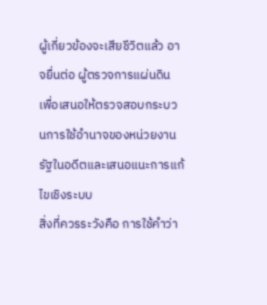ผู้เกี่ยวข้องจะเสียชีวิตแล้ว อาจยื่นต่อ ผู้ตรวจการแผ่นดิน เพื่อเสนอให้ตรวจสอบกระบวนการใช้อำนาจของหน่วยงานรัฐในอดีตและเสนอแนะการแก้ไขเชิงระบบ
สิ่งที่ควรระวังคือ การใช้คำว่า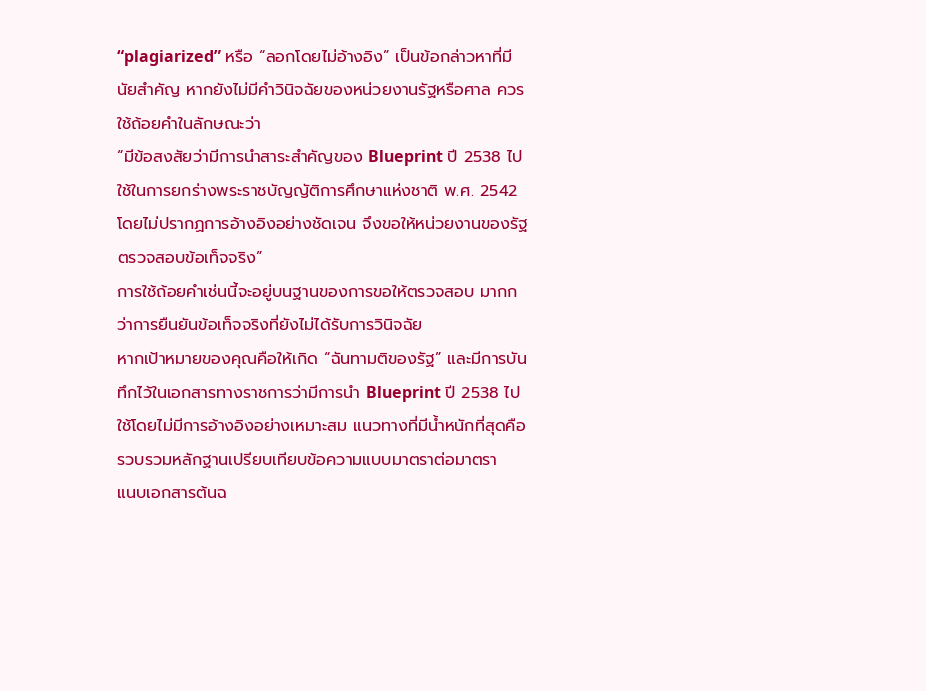“plagiarized” หรือ “ลอกโดยไม่อ้างอิง” เป็นข้อกล่าวหาที่มีนัยสำคัญ หากยังไม่มีคำวินิจฉัยของหน่วยงานรัฐหรือศาล ควรใช้ถ้อยคำในลักษณะว่า
“มีข้อสงสัยว่ามีการนำสาระสำคัญของ Blueprint ปี 2538 ไปใช้ในการยกร่างพระราชบัญญัติการศึกษาแห่งชาติ พ.ศ. 2542 โดยไม่ปรากฏการอ้างอิงอย่างชัดเจน จึงขอให้หน่วยงานของรัฐตรวจสอบข้อเท็จจริง”
การใช้ถ้อยคำเช่นนี้จะอยู่บนฐานของการขอให้ตรวจสอบ มากกว่าการยืนยันข้อเท็จจริงที่ยังไม่ได้รับการวินิจฉัย
หากเป้าหมายของคุณคือให้เกิด “ฉันทามติของรัฐ” และมีการบันทึกไว้ในเอกสารทางราชการว่ามีการนำ Blueprint ปี 2538 ไปใช้โดยไม่มีการอ้างอิงอย่างเหมาะสม แนวทางที่มีน้ำหนักที่สุดคือ
รวบรวมหลักฐานเปรียบเทียบข้อความแบบมาตราต่อมาตรา
แนบเอกสารต้นฉ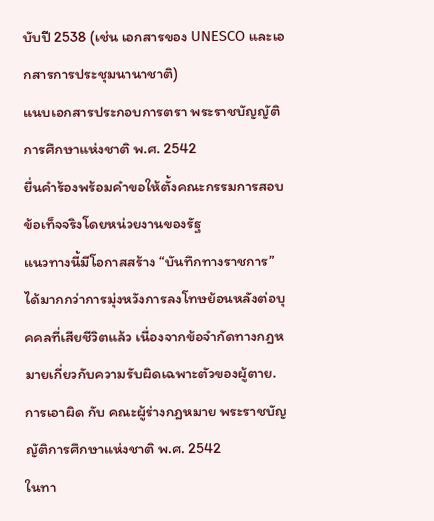บับปี 2538 (เช่น เอกสารของ UNESCO และเอกสารการประชุมนานาชาติ)
แนบเอกสารประกอบการตรา พระราชบัญญัติการศึกษาแห่งชาติ พ.ศ. 2542
ยื่นคำร้องพร้อมคำขอให้ตั้งคณะกรรมการสอบข้อเท็จจริงโดยหน่วยงานของรัฐ
แนวทางนี้มีโอกาสสร้าง “บันทึกทางราชการ” ได้มากกว่าการมุ่งหวังการลงโทษย้อนหลังต่อบุคคลที่เสียชีวิตแล้ว เนื่องจากข้อจำกัดทางกฎหมายเกี่ยวกับความรับผิดเฉพาะตัวของผู้ตาย.
การเอาผิด กับ คณะผู้ร่างกฎหมาย พระราชบัญญัติการศึกษาแห่งชาติ พ.ศ. 2542
ในทา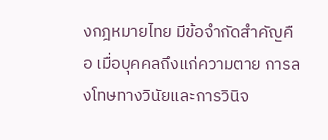งกฎหมายไทย มีข้อจำกัดสำคัญคือ เมื่อบุคคลถึงแก่ความตาย การลงโทษทางวินัยและการวินิจ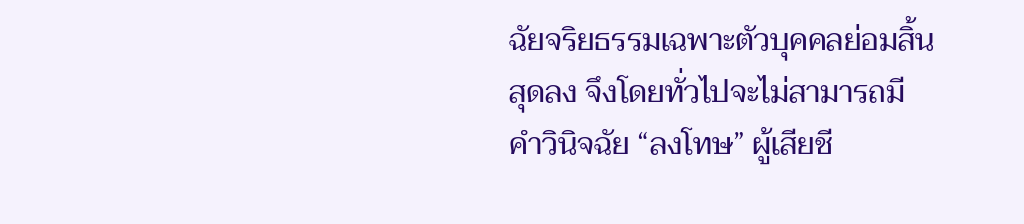ฉัยจริยธรรมเฉพาะตัวบุคคลย่อมสิ้นสุดลง จึงโดยทั่วไปจะไม่สามารถมีคำวินิจฉัย “ลงโทษ” ผู้เสียชี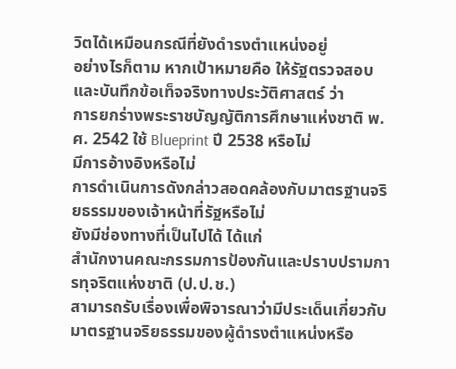วิตได้เหมือนกรณีที่ยังดำรงตำแหน่งอยู่
อย่างไรก็ตาม หากเป้าหมายคือ ให้รัฐตรวจสอบและบันทึกข้อเท็จจริงทางประวัติศาสตร์ ว่า
การยกร่างพระราชบัญญัติการศึกษาแห่งชาติ พ.ศ. 2542 ใช้ Blueprint ปี 2538 หรือไม่
มีการอ้างอิงหรือไม่
การดำเนินการดังกล่าวสอดคล้องกับมาตรฐานจริยธรรมของเจ้าหน้าที่รัฐหรือไม่
ยังมีช่องทางที่เป็นไปได้ ได้แก่
สำนักงานคณะกรรมการป้องกันและปราบปรามการทุจริตแห่งชาติ (ป.ป.ช.)
สามารถรับเรื่องเพื่อพิจารณาว่ามีประเด็นเกี่ยวกับมาตรฐานจริยธรรมของผู้ดำรงตำแหน่งหรือ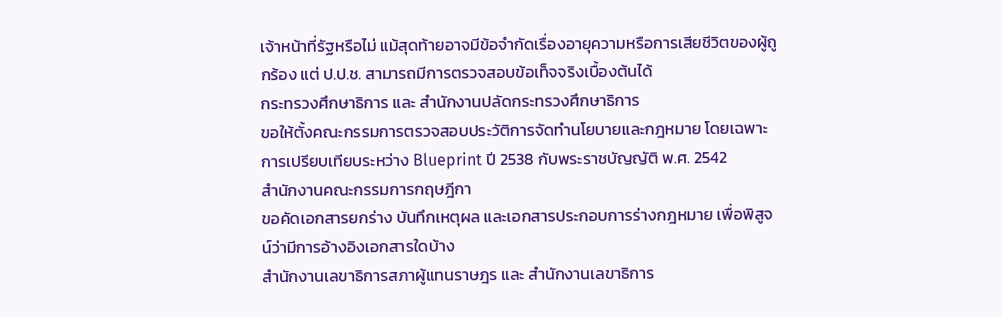เจ้าหน้าที่รัฐหรือไม่ แม้สุดท้ายอาจมีข้อจำกัดเรื่องอายุความหรือการเสียชีวิตของผู้ถูกร้อง แต่ ป.ป.ช. สามารถมีการตรวจสอบข้อเท็จจริงเบื้องต้นได้
กระทรวงศึกษาธิการ และ สำนักงานปลัดกระทรวงศึกษาธิการ
ขอให้ตั้งคณะกรรมการตรวจสอบประวัติการจัดทำนโยบายและกฎหมาย โดยเฉพาะการเปรียบเทียบระหว่าง Blueprint ปี 2538 กับพระราชบัญญัติ พ.ศ. 2542
สำนักงานคณะกรรมการกฤษฎีกา
ขอคัดเอกสารยกร่าง บันทึกเหตุผล และเอกสารประกอบการร่างกฎหมาย เพื่อพิสูจน์ว่ามีการอ้างอิงเอกสารใดบ้าง
สำนักงานเลขาธิการสภาผู้แทนราษฎร และ สำนักงานเลขาธิการ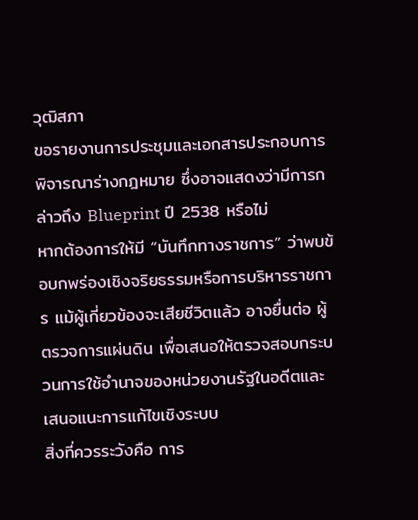วุฒิสภา
ขอรายงานการประชุมและเอกสารประกอบการพิจารณาร่างกฎหมาย ซึ่งอาจแสดงว่ามีการกล่าวถึง Blueprint ปี 2538 หรือไม่
หากต้องการให้มี “บันทึกทางราชการ” ว่าพบข้อบกพร่องเชิงจริยธรรมหรือการบริหารราชการ แม้ผู้เกี่ยวข้องจะเสียชีวิตแล้ว อาจยื่นต่อ ผู้ตรวจการแผ่นดิน เพื่อเสนอให้ตรวจสอบกระบวนการใช้อำนาจของหน่วยงานรัฐในอดีตและเสนอแนะการแก้ไขเชิงระบบ
สิ่งที่ควรระวังคือ การ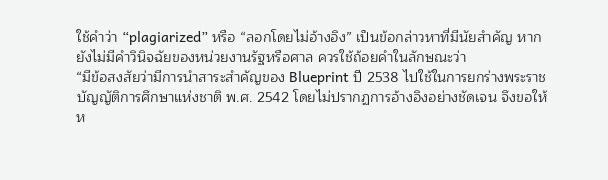ใช้คำว่า “plagiarized” หรือ “ลอกโดยไม่อ้างอิง” เป็นข้อกล่าวหาที่มีนัยสำคัญ หากยังไม่มีคำวินิจฉัยของหน่วยงานรัฐหรือศาล ควรใช้ถ้อยคำในลักษณะว่า
“มีข้อสงสัยว่ามีการนำสาระสำคัญของ Blueprint ปี 2538 ไปใช้ในการยกร่างพระราชบัญญัติการศึกษาแห่งชาติ พ.ศ. 2542 โดยไม่ปรากฏการอ้างอิงอย่างชัดเจน จึงขอให้ห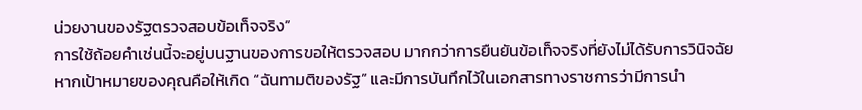น่วยงานของรัฐตรวจสอบข้อเท็จจริง”
การใช้ถ้อยคำเช่นนี้จะอยู่บนฐานของการขอให้ตรวจสอบ มากกว่าการยืนยันข้อเท็จจริงที่ยังไม่ได้รับการวินิจฉัย
หากเป้าหมายของคุณคือให้เกิด “ฉันทามติของรัฐ” และมีการบันทึกไว้ในเอกสารทางราชการว่ามีการนำ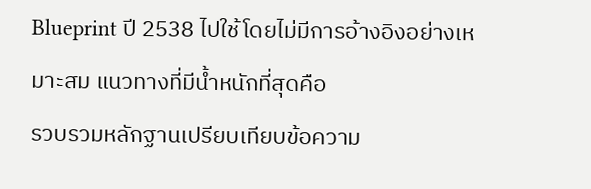Blueprint ปี 2538 ไปใช้โดยไม่มีการอ้างอิงอย่างเหมาะสม แนวทางที่มีน้ำหนักที่สุดคือ
รวบรวมหลักฐานเปรียบเทียบข้อความ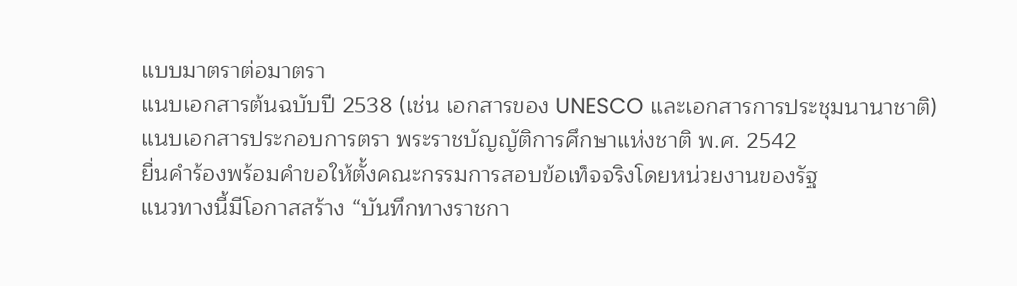แบบมาตราต่อมาตรา
แนบเอกสารต้นฉบับปี 2538 (เช่น เอกสารของ UNESCO และเอกสารการประชุมนานาชาติ)
แนบเอกสารประกอบการตรา พระราชบัญญัติการศึกษาแห่งชาติ พ.ศ. 2542
ยื่นคำร้องพร้อมคำขอให้ตั้งคณะกรรมการสอบข้อเท็จจริงโดยหน่วยงานของรัฐ
แนวทางนี้มีโอกาสสร้าง “บันทึกทางราชกา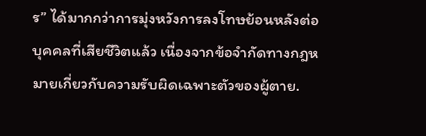ร” ได้มากกว่าการมุ่งหวังการลงโทษย้อนหลังต่อบุคคลที่เสียชีวิตแล้ว เนื่องจากข้อจำกัดทางกฎหมายเกี่ยวกับความรับผิดเฉพาะตัวของผู้ตาย.